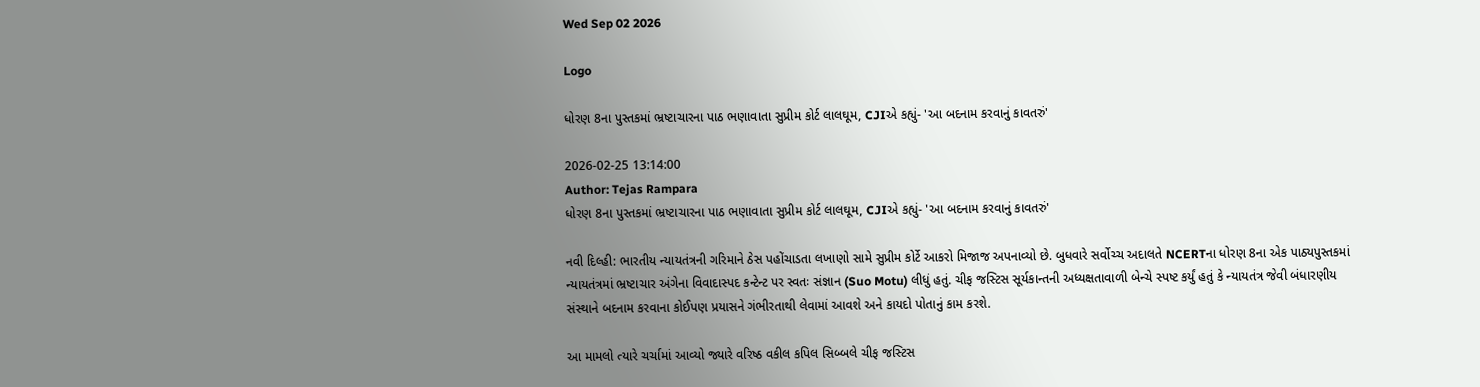Wed Sep 02 2026

Logo

ધોરણ 8ના પુસ્તકમાં ભ્રષ્ટાચારના પાઠ ભણાવાતા સુપ્રીમ કોર્ટ લાલઘૂમ, CJIએ કહ્યું- 'આ બદનામ કરવાનું કાવતરું'

2026-02-25 13:14:00
Author: Tejas Rampara
ધોરણ 8ના પુસ્તકમાં ભ્રષ્ટાચારના પાઠ ભણાવાતા સુપ્રીમ કોર્ટ લાલઘૂમ, CJIએ કહ્યું- 'આ બદનામ કરવાનું કાવતરું'

નવી દિલ્હી: ભારતીય ન્યાયતંત્રની ગરિમાને ઠેસ પહોંચાડતા લખાણો સામે સુપ્રીમ કોર્ટે આકરો મિજાજ અપનાવ્યો છે. બુધવારે સર્વોચ્ચ અદાલતે NCERTના ધોરણ 8ના એક પાઠ્યપુસ્તકમાં ન્યાયતંત્રમાં ભ્રષ્ટાચાર અંગેના વિવાદાસ્પદ કન્ટેન્ટ પર સ્વતઃ સંજ્ઞાન (Suo Motu) લીધું હતું. ચીફ જસ્ટિસ સૂર્યકાન્તની અધ્યક્ષતાવાળી બેન્ચે સ્પષ્ટ કર્યું હતું કે ન્યાયતંત્ર જેવી બંધારણીય સંસ્થાને બદનામ કરવાના કોઈપણ પ્રયાસને ગંભીરતાથી લેવામાં આવશે અને કાયદો પોતાનું કામ કરશે.

આ મામલો ત્યારે ચર્ચામાં આવ્યો જ્યારે વરિષ્ઠ વકીલ કપિલ સિબ્બલે ચીફ જસ્ટિસ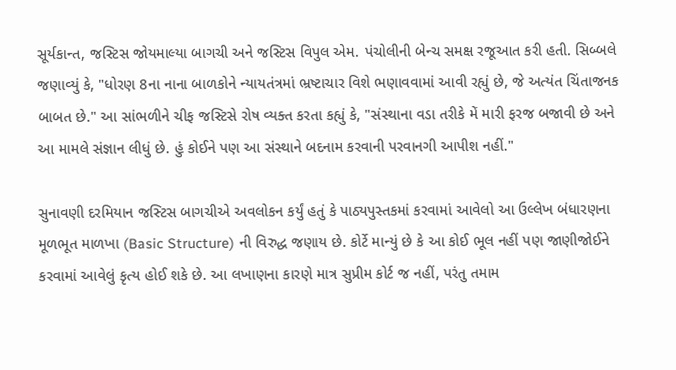સૂર્યકાન્ત, જસ્ટિસ જોયમાલ્યા બાગચી અને જસ્ટિસ વિપુલ એમ. પંચોલીની બેન્ચ સમક્ષ રજૂઆત કરી હતી. સિબ્બલે જણાવ્યું કે, "ધોરણ 8ના નાના બાળકોને ન્યાયતંત્રમાં ભ્રષ્ટાચાર વિશે ભણાવવામાં આવી રહ્યું છે, જે અત્યંત ચિંતાજનક બાબત છે." આ સાંભળીને ચીફ જસ્ટિસે રોષ વ્યક્ત કરતા કહ્યું કે, "સંસ્થાના વડા તરીકે મેં મારી ફરજ બજાવી છે અને આ મામલે સંજ્ઞાન લીધું છે. હું કોઈને પણ આ સંસ્થાને બદનામ કરવાની પરવાનગી આપીશ નહીં."

સુનાવણી દરમિયાન જસ્ટિસ બાગચીએ અવલોકન કર્યું હતું કે પાઠ્યપુસ્તકમાં કરવામાં આવેલો આ ઉલ્લેખ બંધારણના મૂળભૂત માળખા (Basic Structure) ની વિરુદ્ધ જણાય છે. કોર્ટે માન્યું છે કે આ કોઈ ભૂલ નહીં પણ જાણીજોઈને કરવામાં આવેલું કૃત્ય હોઈ શકે છે. આ લખાણના કારણે માત્ર સુપ્રીમ કોર્ટ જ નહીં, પરંતુ તમામ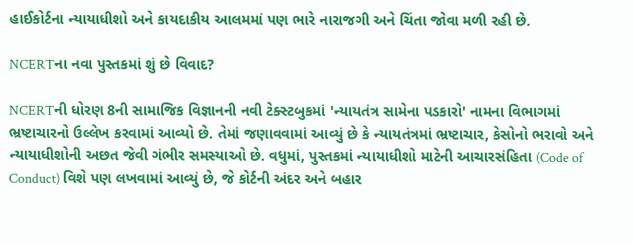હાઈકોર્ટના ન્યાયાધીશો અને કાયદાકીય આલમમાં પણ ભારે નારાજગી અને ચિંતા જોવા મળી રહી છે.

NCERTના નવા પુસ્તકમાં શું છે વિવાદ?

NCERTની ધોરણ 8ની સામાજિક વિજ્ઞાનની નવી ટેક્સ્ટબુકમાં 'ન્યાયતંત્ર સામેના પડકારો' નામના વિભાગમાં ભ્રષ્ટાચારનો ઉલ્લેખ કરવામાં આવ્યો છે. તેમાં જણાવવામાં આવ્યું છે કે ન્યાયતંત્રમાં ભ્રષ્ટાચાર, કેસોનો ભરાવો અને ન્યાયાધીશોની અછત જેવી ગંભીર સમસ્યાઓ છે. વધુમાં, પુસ્તકમાં ન્યાયાધીશો માટેની આચારસંહિતા (Code of Conduct) વિશે પણ લખવામાં આવ્યું છે, જે કોર્ટની અંદર અને બહાર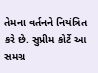તેમના વર્તનને નિયંત્રિત કરે છે. સુપ્રીમ કોર્ટે આ સમગ્ર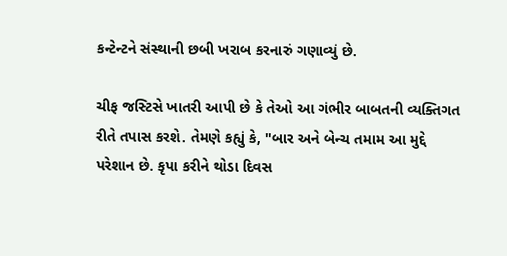કન્ટેન્ટને સંસ્થાની છબી ખરાબ કરનારું ગણાવ્યું છે.

ચીફ જસ્ટિસે ખાતરી આપી છે કે તેઓ આ ગંભીર બાબતની વ્યક્તિગત રીતે તપાસ કરશે. તેમણે કહ્યું કે, "બાર અને બેન્ચ તમામ આ મુદ્દે પરેશાન છે. કૃપા કરીને થોડા દિવસ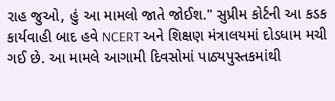રાહ જુઓ, હું આ મામલો જાતે જોઈશ." સુપ્રીમ કોર્ટની આ કડક કાર્યવાહી બાદ હવે NCERT અને શિક્ષણ મંત્રાલયમાં દોડધામ મચી ગઈ છે. આ મામલે આગામી દિવસોમાં પાઠ્યપુસ્તકમાંથી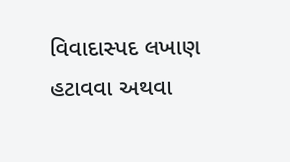વિવાદાસ્પદ લખાણ હટાવવા અથવા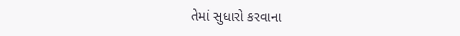તેમાં સુધારો કરવાના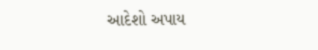આદેશો અપાય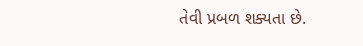તેવી પ્રબળ શક્યતા છે.